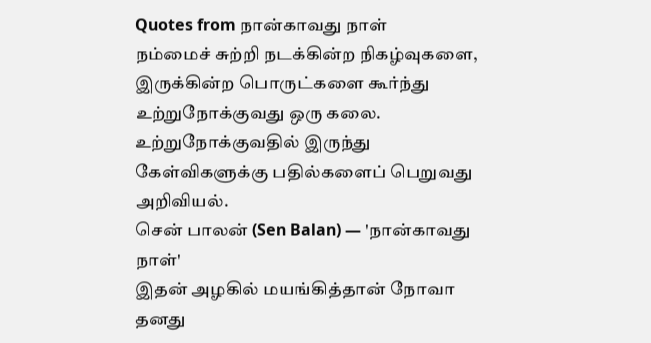Quotes from நான்காவது நாள்
நம்மைச் சுற்றி நடக்கின்ற நிகழ்வுகளை, இருக்கின்ற பொருட்களை கூர்ந்து உற்றுநோக்குவது ஒரு கலை. உற்றுநோக்குவதில் இருந்து கேள்விகளுக்கு பதில்களைப் பெறுவது அறிவியல்.
சென் பாலன் (Sen Balan) — 'நான்காவது நாள்'
இதன் அழகில் மயங்கித்தான் நோவா தனது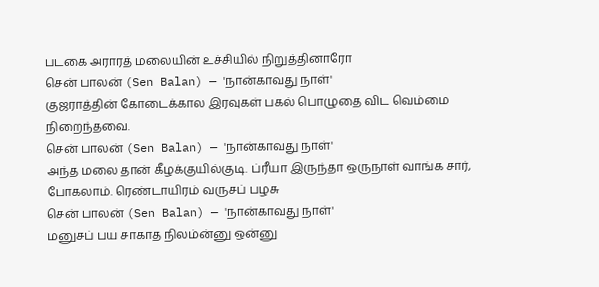படகை அராரத் மலையின் உச்சியில் நிறுத்தினாரோ
சென் பாலன் (Sen Balan) — 'நான்காவது நாள்'
குஜராத்தின் கோடைக்கால இரவுகள் பகல் பொழுதை விட வெம்மை நிறைந்தவை.
சென் பாலன் (Sen Balan) — 'நான்காவது நாள்'
அந்த மலை தான் கீழக்குயில்குடி. ப்ரீயா இருந்தா ஒருநாள் வாங்க சார், போகலாம். ரெண்டாயிரம் வருசப் பழசு
சென் பாலன் (Sen Balan) — 'நான்காவது நாள்'
மனுசப் பய சாகாத நிலம்ன்னு ஒன்னு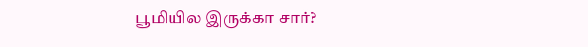பூமியில இருக்கா சார்?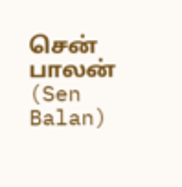சென் பாலன் (Sen Balan)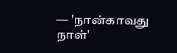— 'நான்காவது நாள்'